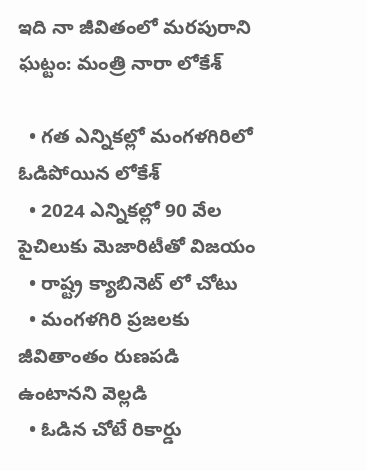ఇది నా జీవితంలో మరపురాని ఘట్టం: మంత్రి నారా లోకేశ్

  • గత ఎన్నికల్లో మంగళగిరిలో ఓడిపోయిన లోకేశ్
  • 2024 ఎన్నికల్లో 90 వేల పైచిలుకు మెజారిటీతో విజయం
  • రాష్ట్ర క్యాబినెట్ లో చోటు
  • మంగళగిరి ప్రజలకు జీవితాంతం రుణపడి ఉంటానని వెల్లడి
  • ఓడిన చోటే రికార్డు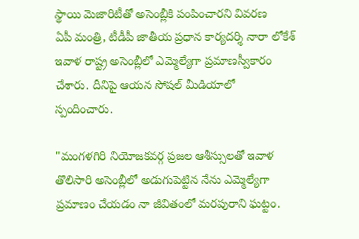స్థాయి మెజారిటీతో అసెంబ్లీకి పంపించారని వివరణ
ఏపీ మంత్రి, టీడీపీ జాతీయ ప్రధాన కార్యదర్శి నారా లోకేశ్ ఇవాళ రాష్ట్ర అసెంబ్లీలో ఎమ్మెల్యేగా ప్రమాణస్వీకారం చేశారు. దీనిపై ఆయన సోషల్ మీడియాలో స్పందించారు.

"మంగళగిరి నియోజకవర్గ ప్రజల ఆశీస్సులతో ఇవాళ తొలిసారి అసెంబ్లీలో అడుగుపెట్టిన నేను ఎమ్మెల్యేగా ప్రమాణం చేయడం నా జీవితంలో మరపురాని ఘట్టం.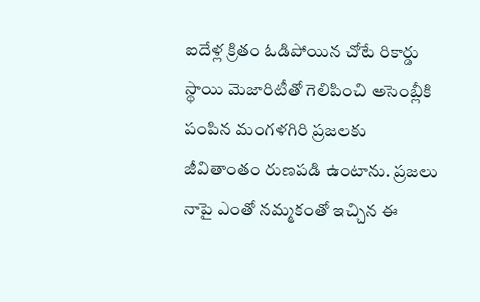ఐదేళ్ల క్రితం ఓడిపోయిన చోటే రికార్డు స్థాయి మెజారిటీతో గెలిపించి అసెంబ్లీకి పంపిన మంగళగిరి ప్రజలకు జీవితాంతం రుణపడి ఉంటాను. ప్రజలు నాపై ఎంతో నమ్మకంతో ఇచ్చిన ఈ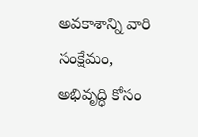అవకాశాన్ని వారి సంక్షేమం, అభివృద్ధి కోసం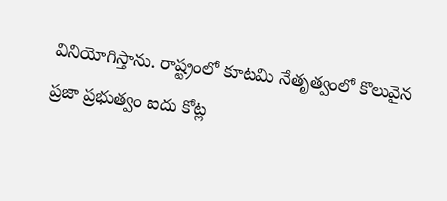వినియోగిస్తాను. రాష్ట్రంలో కూటమి నేతృత్వంలో కొలువైన ప్రజా ప్రభుత్వం ఐదు కోట్ల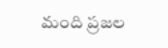మంది ప్రజల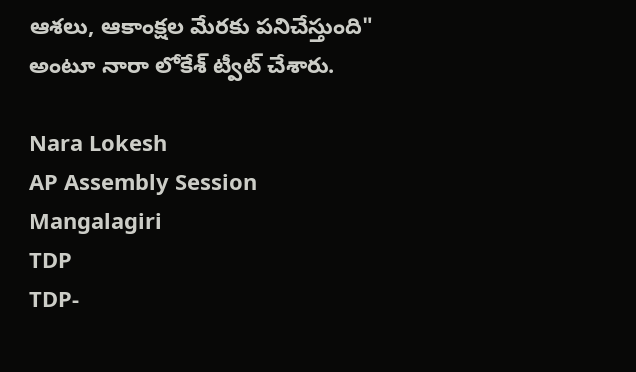ఆశలు, ఆకాంక్షల మేరకు పనిచేస్తుంది" అంటూ నారా లోకేశ్ ట్వీట్ చేశారు.

Nara Lokesh
AP Assembly Session
Mangalagiri
TDP
TDP-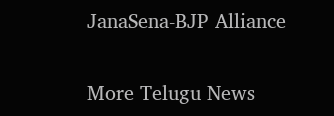JanaSena-BJP Alliance

More Telugu News